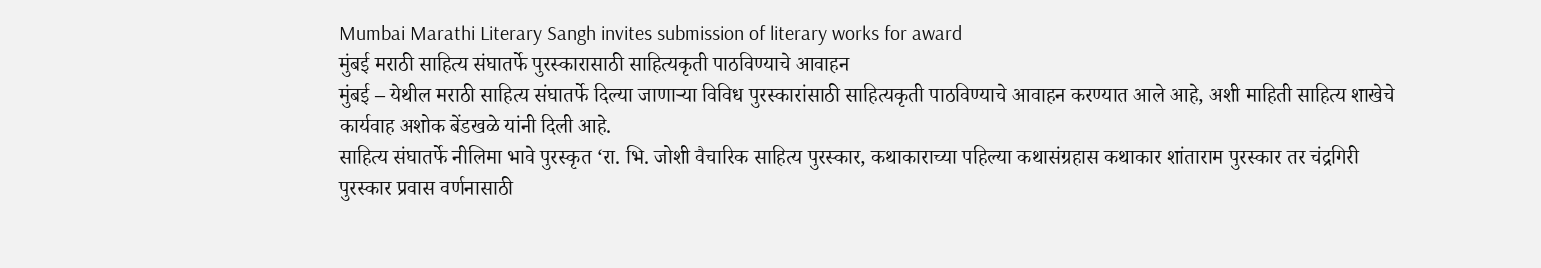Mumbai Marathi Literary Sangh invites submission of literary works for award
मुंबई मराठी साहित्य संघातर्फे पुरस्कारासाठी साहित्यकृती पाठविण्याचे आवाहन
मुंबई – येथील मराठी साहित्य संघातर्फे दिल्या जाणाऱ्या विविध पुरस्कारांसाठी साहित्यकृती पाठविण्याचे आवाहन करण्यात आले आहे, अशी माहिती साहित्य शाखेचे कार्यवाह अशोक बेंडखळे यांनी दिली आहे.
साहित्य संघातर्फे नीलिमा भावे पुरस्कृत ‘रा. भि. जोशी वैचारिक साहित्य पुरस्कार, कथाकाराच्या पहिल्या कथासंग्रहास कथाकार शांताराम पुरस्कार तर चंद्रगिरी पुरस्कार प्रवास वर्णनासाठी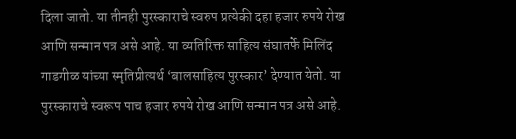दिला जातो. या तीनही पुरस्काराचे स्वरुप प्रत्येकी दहा हजार रुपये रोख आणि सन्मान पत्र असे आहे. या व्यतिरिक्त साहित्य संघातर्फे मिलिंद गाडगीळ यांच्या स्मृतिप्रीत्यर्थ ‘बालसाहित्य पुरस्कार’ देण्यात येतो. या पुरस्काराचे स्वरूप पाच हजार रुपये रोख आणि सन्मान पत्र असे आहे.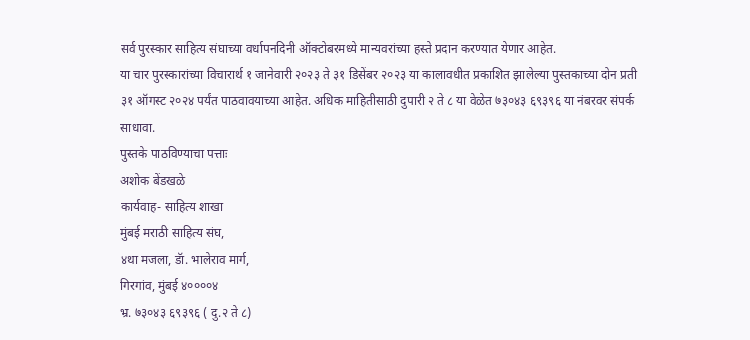सर्व पुरस्कार साहित्य संघाच्या वर्धापनदिनी ऑक्टोबरमध्ये मान्यवरांच्या हस्ते प्रदान करण्यात येणार आहेत.
या चार पुरस्कारांच्या विचारार्थ १ जानेवारी २०२३ ते ३१ डिसेंबर २०२३ या कालावधीत प्रकाशित झालेल्या पुस्तकाच्या दोन प्रती ३१ ऑगस्ट २०२४ पर्यंत पाठवावयाच्या आहेत. अधिक माहितीसाठी दुपारी २ ते ८ या वेळेत ७३०४३ ६९३९६ या नंबरवर संपर्क साधावा.
पुस्तके पाठविण्याचा पत्ताः
अशोक बेंडखळे
कार्यवाह- साहित्य शाखा
मुंबई मराठी साहित्य संघ,
४था मजला, डॅा. भालेराव मार्ग,
गिरगांव, मुंबई ४००००४
भ्र. ७३०४३ ६९३९६ ( दु.२ ते ८)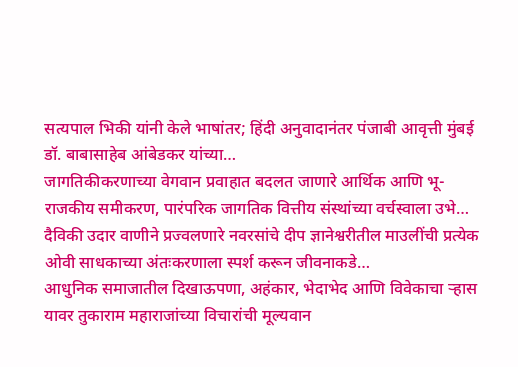सत्यपाल भिकी यांनी केले भाषांतर; हिंदी अनुवादानंतर पंजाबी आवृत्ती मुंबई डॉ. बाबासाहेब आंबेडकर यांच्या…
जागतिकीकरणाच्या वेगवान प्रवाहात बदलत जाणारे आर्थिक आणि भू-राजकीय समीकरण, पारंपरिक जागतिक वित्तीय संस्थांच्या वर्चस्वाला उभे…
दैविकी उदार वाणीने प्रज्वलणारे नवरसांचे दीप ज्ञानेश्वरीतील माउलींची प्रत्येक ओवी साधकाच्या अंतःकरणाला स्पर्श करून जीवनाकडे…
आधुनिक समाजातील दिखाऊपणा, अहंकार, भेदाभेद आणि विवेकाचा ऱ्हास यावर तुकाराम महाराजांच्या विचारांची मूल्यवान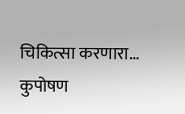चिकित्सा करणारा…
कुपोषण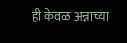ही केवळ अन्नाच्या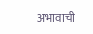अभावाची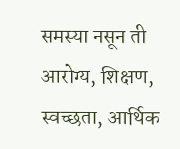समस्या नसून ती आरोग्य, शिक्षण, स्वच्छता, आर्थिक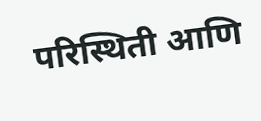परिस्थिती आणि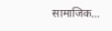सामाजिक…